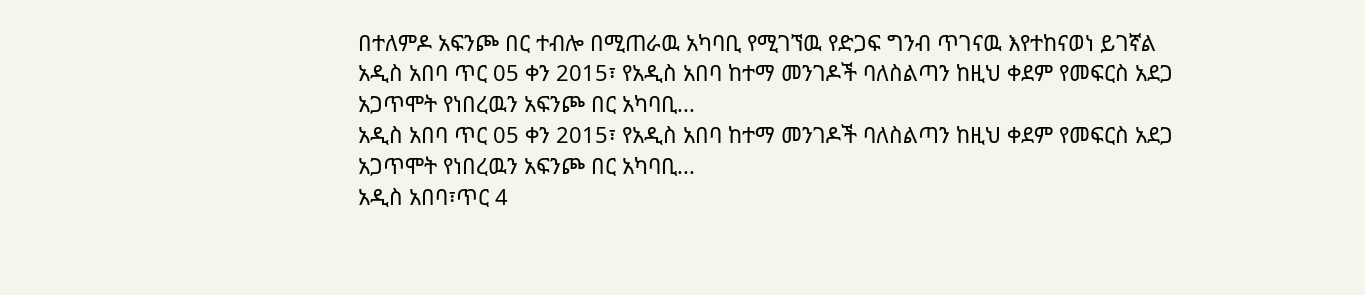በተለምዶ አፍንጮ በር ተብሎ በሚጠራዉ አካባቢ የሚገኘዉ የድጋፍ ግንብ ጥገናዉ እየተከናወነ ይገኛል
አዲስ አበባ ጥር 05 ቀን 2015፣ የአዲስ አበባ ከተማ መንገዶች ባለስልጣን ከዚህ ቀደም የመፍርስ አደጋ አጋጥሞት የነበረዉን አፍንጮ በር አካባቢ...
አዲስ አበባ ጥር 05 ቀን 2015፣ የአዲስ አበባ ከተማ መንገዶች ባለስልጣን ከዚህ ቀደም የመፍርስ አደጋ አጋጥሞት የነበረዉን አፍንጮ በር አካባቢ...
አዲስ አበባ፣ጥር 4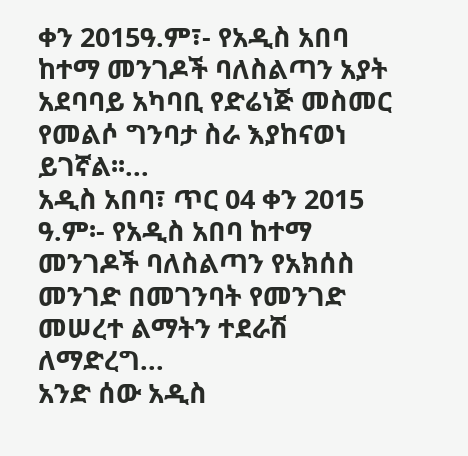ቀን 2015ዓ.ም፣- የአዲስ አበባ ከተማ መንገዶች ባለስልጣን አያት አደባባይ አካባቢ የድሬነጅ መስመር የመልሶ ግንባታ ስራ እያከናወነ ይገኛል፡፡...
አዲስ አበባ፣ ጥር 04 ቀን 2015 ዓ.ም፡- የአዲስ አበባ ከተማ መንገዶች ባለስልጣን የአክሰስ መንገድ በመገንባት የመንገድ መሠረተ ልማትን ተደራሽ ለማድረግ...
አንድ ሰው አዲስ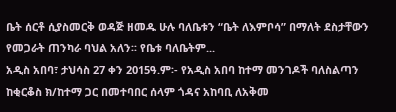ቤት ሰርቶ ሲያስመርቅ ወዳጅ ዘመዱ ሁሉ ባለቤቱን “ቤት ለእምቦሳ” በማለት ደስታቸውን የመጋራት ጠንካራ ባህል አለን፡፡ የቤቱ ባለቤትም...
አዲስ አበባ፣ ታህሳስ 27 ቀን 2015ዓ.ም፡- የአዲስ አበባ ከተማ መንገዶች ባለስልጣን ከቂርቆስ ክ/ከተማ ጋር በመተባበር ሰላም ጎዳና አከባቢ ለአቅመ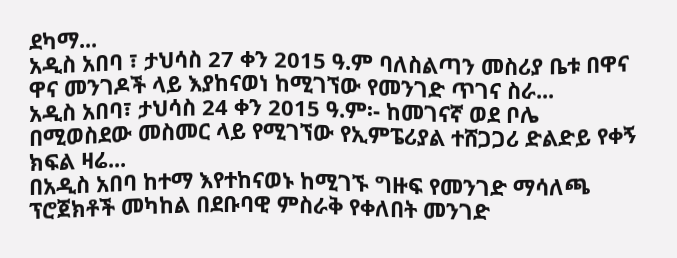ደካማ...
አዲስ አበባ ፣ ታህሳስ 27 ቀን 2015 ዓ.ም ባለስልጣን መስሪያ ቤቱ በዋና ዋና መንገዶች ላይ እያከናወነ ከሚገኘው የመንገድ ጥገና ስራ...
አዲስ አበባ፣ ታህሳስ 24 ቀን 2015 ዓ.ም፡- ከመገናኛ ወደ ቦሌ በሚወስደው መስመር ላይ የሚገኘው የኢምፔሪያል ተሸጋጋሪ ድልድይ የቀኝ ክፍል ዛሬ...
በአዲስ አበባ ከተማ እየተከናወኑ ከሚገኙ ግዙፍ የመንገድ ማሳለጫ ፕሮጀክቶች መካከል በደቡባዊ ምስራቅ የቀለበት መንገድ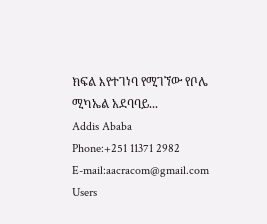ክፍል እየተገነባ የሚገኘው የቦሌ ሚካኤል አደባባይ...
Addis Ababa
Phone:+251 11371 2982
E-mail:aacracom@gmail.com
Users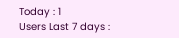Today : 1
Users Last 7 days :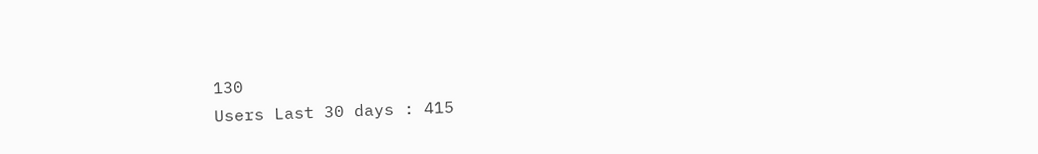130
Users Last 30 days : 415